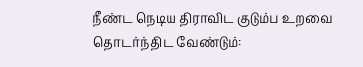நீண்ட நெடிய திராவிட குடும்ப உறவை தொடர்ந்திட வேண்டும்: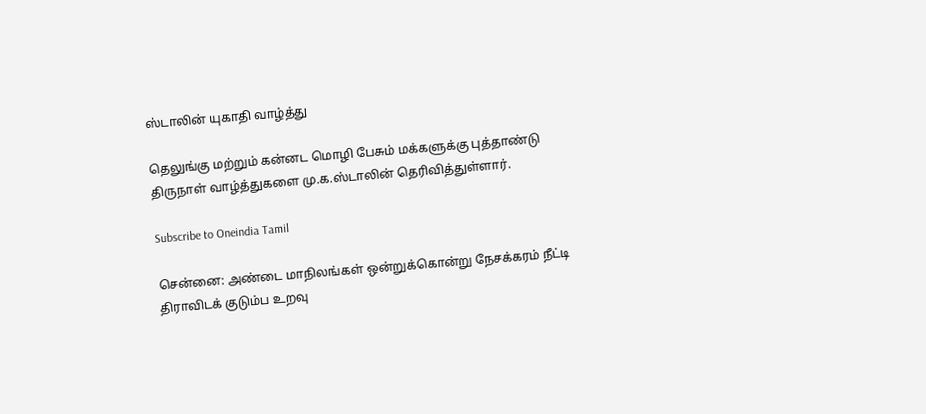ஸ்டாலின் யுகாதி வாழ்த்து

தெலுங்கு மற்றும் கன்னட மொழி பேசும் மக்களுக்கு புத்தாண்டு திருநாள் வாழ்த்துகளை மு.க.ஸ்டாலின் தெரிவித்துள்ளார்.

Subscribe to Oneindia Tamil

சென்னை: அண்டை மாநிலங்கள் ஒன்றுக்கொன்று நேசக்கரம் நீட்டி திராவிடக் குடும்ப உறவு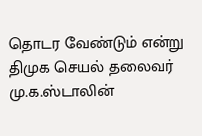தொடர வேண்டும் என்று திமுக செயல் தலைவர் மு.க.ஸ்டாலின்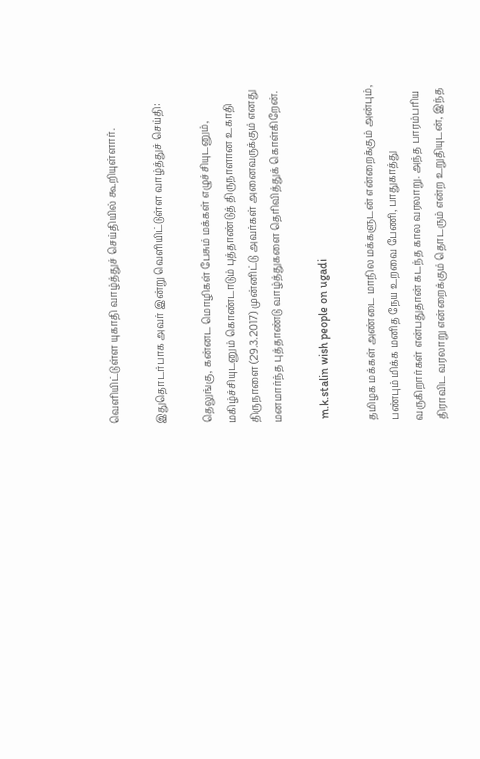வெளியிட்டுள்ள யுகாதி வாழ்த்துச் செய்தியில் கூறியுள்ளார்.

இதுதொடர்பாக அவர் இன்று வெளியிட்டுள்ள வாழ்த்துச் செய்தி:

தெலுங்கு, கன்னட மொழிகள் பேசும் மக்கள் எழுச்சியுடனும், மகிழ்ச்சியுடனும் கொண்டாடும் புத்தாண்டுத் திருநாளான உகாதி திருநாளை (29.3.2017) முன்னிட்டு அவர்கள் அனைவருக்கும் எனது மனமார்ந்த புத்தாண்டு வாழ்த்துகளை தெரிவித்துக் கொள்கிறேன்.

 m.k.stalin wish people on ugadi

தமிழக மக்கள் அண்டை மாநில மக்களுடன் என்றைக்கும் அன்பும், பண்பும் மிக்க மனித நேய உறவை பேணி, பாதுகாத்து வருகிறார்கள் என்பதுதான் கடந்த கால வரலாறு. அந்த பாரம்பரிய திராவிட வரலாறு என்றைக்கும் தொடரும் என்ற உறுதியுடன், இந்த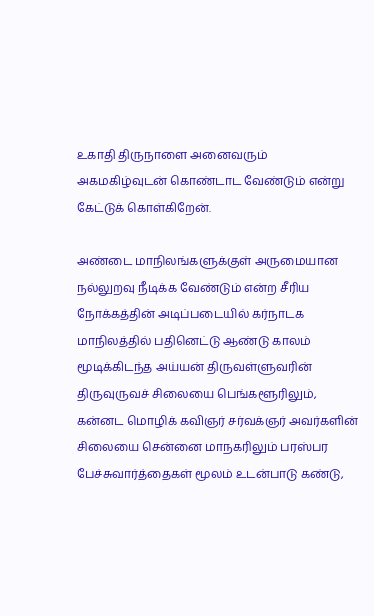உகாதி திருநாளை அனைவரும் அகமகிழ்வுடன் கொண்டாட வேண்டும் என்று கேட்டுக் கொள்கிறேன்.

அண்டை மாநிலங்களுக்குள் அருமையான நல்லுறவு நீடிக்க வேண்டும் என்ற சீரிய நோக்கத்தின் அடிப்படையில் கர்நாடக மாநிலத்தில் பதினெட்டு ஆண்டு காலம் மூடிக்கிடந்த அய்யன் திருவள்ளுவரின் திருவுருவச் சிலையை பெங்களூரிலும், கன்னட மொழிக் கவிஞர் சர்வக்ஞர் அவர்களின் சிலையை சென்னை மாநகரிலும் பரஸ்பர பேச்சுவார்த்தைகள் மூலம் உடன்பாடு கண்டு,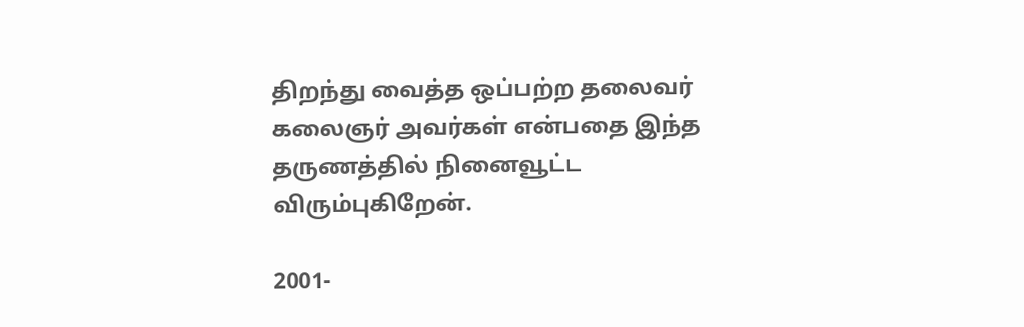திறந்து வைத்த ஒப்பற்ற தலைவர் கலைஞர் அவர்கள் என்பதை இந்த தருணத்தில் நினைவூட்ட விரும்புகிறேன்.

2001-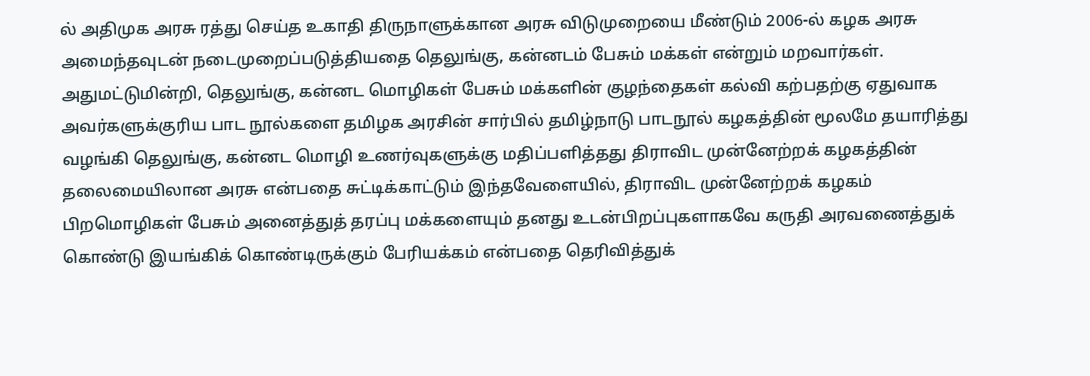ல் அதிமுக அரசு ரத்து செய்த உகாதி திருநாளுக்கான அரசு விடுமுறையை மீண்டும் 2006-ல் கழக அரசு அமைந்தவுடன் நடைமுறைப்படுத்தியதை தெலுங்கு, கன்னடம் பேசும் மக்கள் என்றும் மறவார்கள். அதுமட்டுமின்றி, தெலுங்கு, கன்னட மொழிகள் பேசும் மக்களின் குழந்தைகள் கல்வி கற்பதற்கு ஏதுவாக அவர்களுக்குரிய பாட நூல்களை தமிழக அரசின் சார்பில் தமிழ்நாடு பாடநூல் கழகத்தின் மூலமே தயாரித்து வழங்கி தெலுங்கு, கன்னட மொழி உணர்வுகளுக்கு மதிப்பளித்தது திராவிட முன்னேற்றக் கழகத்தின் தலைமையிலான அரசு என்பதை சுட்டிக்காட்டும் இந்தவேளையில், திராவிட முன்னேற்றக் கழகம் பிறமொழிகள் பேசும் அனைத்துத் தரப்பு மக்களையும் தனது உடன்பிறப்புகளாகவே கருதி அரவணைத்துக் கொண்டு இயங்கிக் கொண்டிருக்கும் பேரியக்கம் என்பதை தெரிவித்துக்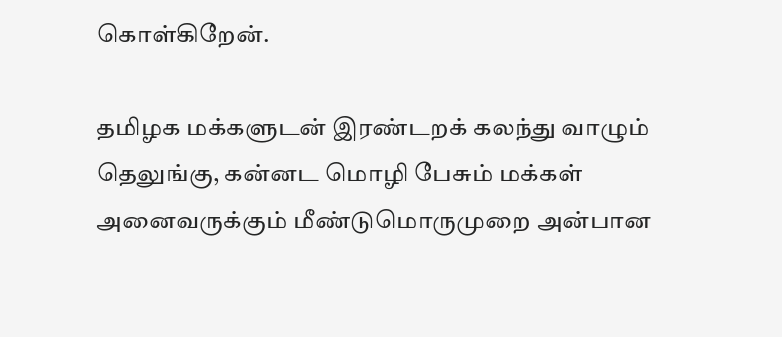கொள்கிறேன்.

தமிழக மக்களுடன் இரண்டறக் கலந்து வாழும் தெலுங்கு, கன்னட மொழி பேசும் மக்கள் அனைவருக்கும் மீண்டுமொருமுறை அன்பான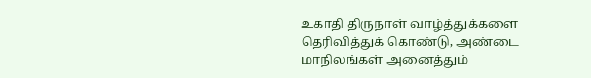உகாதி திருநாள் வாழ்த்துக்களை தெரிவித்துக் கொண்டு, அண்டை மாநிலங்கள் அனைத்தும்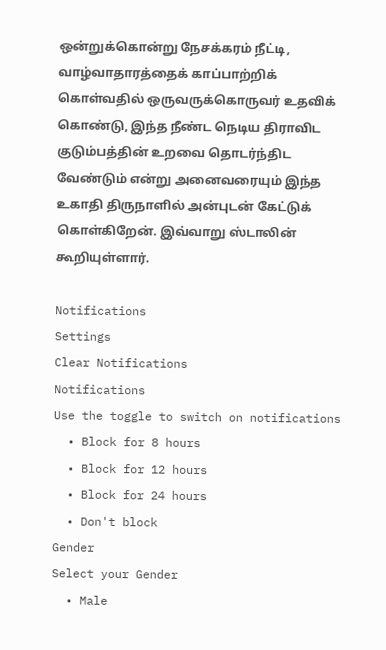ஒன்றுக்கொன்று நேசக்கரம் நீட்டி, வாழ்வாதாரத்தைக் காப்பாற்றிக் கொள்வதில் ஒருவருக்கொருவர் உதவிக் கொண்டு, இந்த நீண்ட நெடிய திராவிட குடும்பத்தின் உறவை தொடர்ந்திட வேண்டும் என்று அனைவரையும் இந்த உகாதி திருநாளில் அன்புடன் கேட்டுக் கொள்கிறேன். இவ்வாறு ஸ்டாலின் கூறியுள்ளார்.

Notifications
Settings
Clear Notifications
Notifications
Use the toggle to switch on notifications
  • Block for 8 hours
  • Block for 12 hours
  • Block for 24 hours
  • Don't block
Gender
Select your Gender
  • Male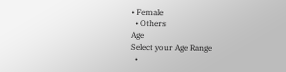• Female
  • Others
Age
Select your Age Range
  •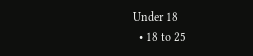Under 18
  • 18 to 25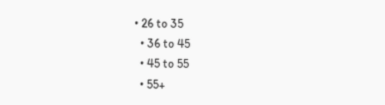• 26 to 35
  • 36 to 45
  • 45 to 55
  • 55+